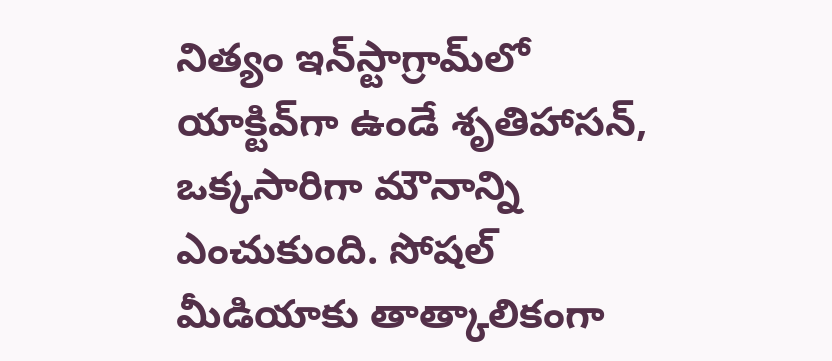నిత్యం ఇన్‌స్టాగ్రామ్‌లో యాక్టివ్‌గా ఉండే శృతిహాసన్, ఒక్కసారిగా మౌనాన్ని ఎంచుకుంది. సోషల్ మీడియాకు తాత్కాలికంగా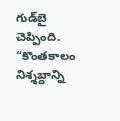గుడ్‌బై చెప్పింది. “కొంతకాలం నిశ్శబ్దాన్ని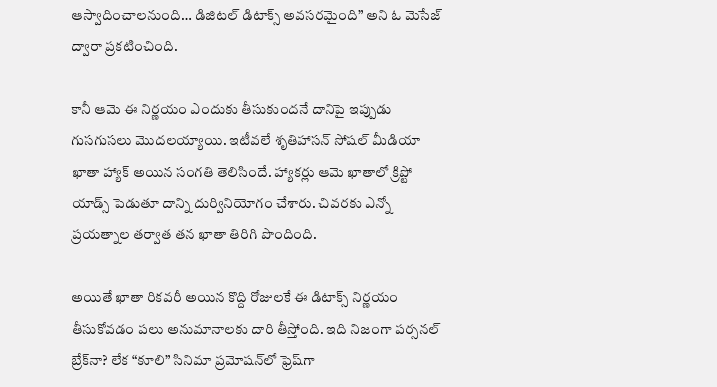ఆస్వాదించాలనుంది… డిజిటల్ డిటాక్స్ అవసరమైంది” అని ఓ మెసేజ్ ద్వారా ప్రకటించింది.

కానీ ఆమె ఈ నిర్ణయం ఎందుకు తీసుకుందనే దానిపై ఇప్పుడు గుసగుసలు మొదలయ్యాయి. ఇటీవలే శృతిహాసన్ సోషల్ మీడియా ఖాతా హ్యాక్ అయిన సంగతి తెలిసిందే. హ్యాకర్లు ఆమె ఖాతాలో క్రిప్టో యాడ్స్ పెడుతూ దాన్ని దుర్వినియోగం చేశారు. చివరకు ఎన్నో ప్రయత్నాల తర్వాత తన ఖాతా తిరిగి పొందింది.

అయితే ఖాతా రికవరీ అయిన కొద్ది రోజులకే ఈ డిటాక్స్ నిర్ణయం తీసుకోవడం పలు అనుమానాలకు దారి తీస్తోంది. ఇది నిజంగా పర్సనల్ బ్రేక్‌నా? లేక “కూలి” సినిమా ప్రమోషన్‌లో ఫ్రెష్‌గా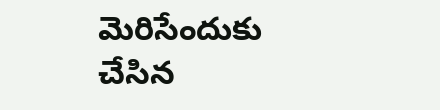మెరిసేందుకు చేసిన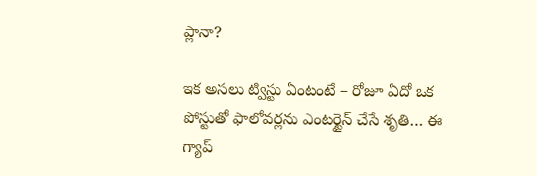ప్లానా?

ఇక అసలు ట్విస్టు ఏంటంటే – రోజూ ఏదో ఒక పోస్టుతో ఫాలోవర్లను ఎంటర్టైన్ చేసే శృతి… ఈ గ్యాప్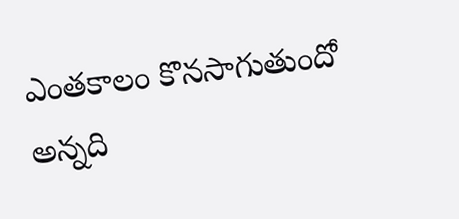ఎంతకాలం కొనసాగుతుందో అన్నది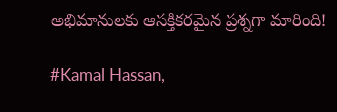అభిమానులకు ఆసక్తికరమైన ప్రశ్నగా మారింది!

#Kamal Hassan,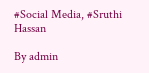#Social Media, #Sruthi Hassan

By admin